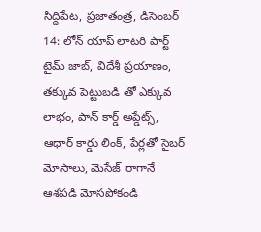సిద్దిపేట, ప్రజాతంత్ర, డిసెంబర్ 14: లోన్ యాప్ లాటరి పార్ట్ టైమ్ జాబ్, విదేశీ ప్రయాణం, తక్కువ పెట్టుబడి తో ఎక్కువ లాభం, పాన్ కార్డ్ అప్డేట్స్, ఆధార్ కార్డు లింక్, పేర్లతో సైబర్ మోసాలు, మెసేజ్ రాగానే ఆశపడి మోసపోకండి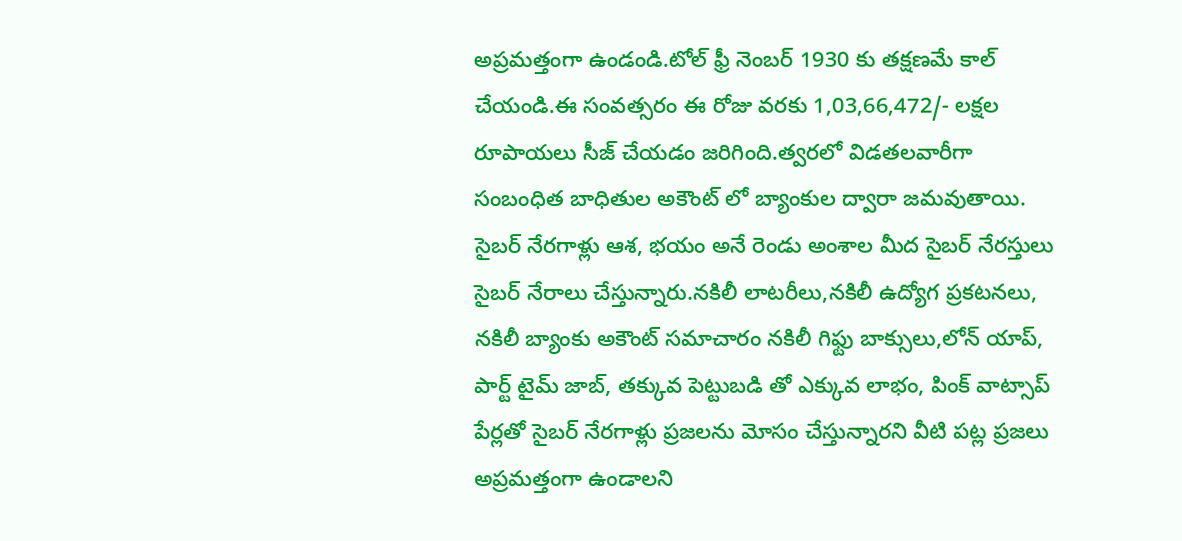అప్రమత్తంగా ఉండండి.టోల్ ఫ్రీ నెంబర్ 1930 కు తక్షణమే కాల్ చేయండి.ఈ సంవత్సరం ఈ రోజు వరకు 1,03,66,472/- లక్షల రూపాయలు సీజ్ చేయడం జరిగింది.త్వరలో విడతలవారీగా సంబంధిత బాధితుల అకౌంట్ లో బ్యాంకుల ద్వారా జమవుతాయి.
సైబర్ నేరగాళ్లు ఆశ, భయం అనే రెండు అంశాల మీద సైబర్ నేరస్తులు సైబర్ నేరాలు చేస్తున్నారు.నకిలీ లాటరీలు,నకిలీ ఉద్యోగ ప్రకటనలు, నకిలీ బ్యాంకు అకౌంట్ సమాచారం నకిలీ గిఫ్టు బాక్సులు,లోన్ యాప్, పార్ట్ టైమ్ జాబ్, తక్కువ పెట్టుబడి తో ఎక్కువ లాభం, పింక్ వాట్సాప్ పేర్లతో సైబర్ నేరగాళ్లు ప్రజలను మోసం చేస్తున్నారని వీటి పట్ల ప్రజలు అప్రమత్తంగా ఉండాలని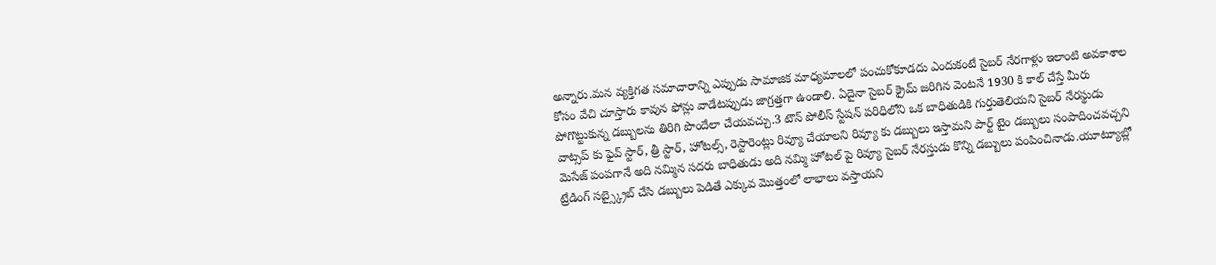అన్నారు.మన వ్యక్తిగత సమాచారాన్ని ఎప్పుడు సామాజిక మాధ్యమాలలో పంచుకోకూడదు ఎందుకంటే సైబర్ నేరగాళ్లు ఇలాంటి అవకాశాల కోసం వేచి చూస్తారు కావున ఫోన్లు వాడేటప్పుడు జాగ్రత్తగా ఉండాలి. ఏదైనా సైబర్ క్రైమ్ జరిగిన వెంటనే 1930 కి కాల్ చేస్తే మీరు పోగొట్టుకున్న డబ్బులను తిరిగి పొందేలా చేయవచ్చు.3 టౌన్ పోలీస్ స్టేషన్ పరిధిలోని ఒక బాధితుడికి గుర్తుతెలియని సైబర్ నేరస్థుడు వాట్సప్ కు ఫైవ్ స్టార్, త్రీ స్టార్, హోటల్స్, రెస్టారెంట్లు రివ్యూ చేయాలని రివ్యూ కు డబ్బులు ఇస్తామని పార్ట్ టైం డబ్బులు సంపాదించవచ్చని మెసేజ్ పంపగానే అది నమ్మిన సదరు బాధితుడు అది నమ్మి హోటల్ పై రివ్యూ సైబర్ నేరస్తుడు కొన్ని డబ్బులు పంపించినాడు.యూట్యూబ్లో ట్రేడింగ్ సబ్స్క్రైబ్ చేసి డబ్బులు పెడితే ఎక్కువ మొత్తంలో లాభాలు వస్తాయని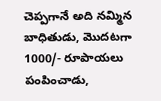చెప్పగానే అది నమ్మిన బాధితుడు, మొదటగా 1000/- రూపాయలు పంపించాడు,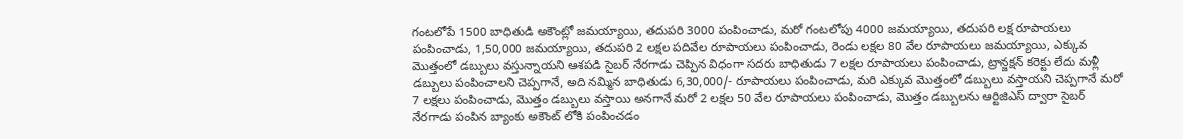గంటలోపే 1500 బాధితుడి అకౌంట్లో జమయ్యాయి, తదుపరి 3000 పంపించాడు, మరో గంటలోపు 4000 జమయ్యాయి, తదుపరి లక్ష రూపాయలు పంపించాడు, 1,50,000 జమయ్యాయి, తదుపరి 2 లక్షల పదివేల రూపాయలు పంపించాడు, రెండు లక్షల 80 వేల రూపాయలు జమయ్యాయి, ఎక్కువ మొత్తంలో డబ్బులు వస్తున్నాయని ఆశపడి సైబర్ నేరగాడు చెప్పిన విధంగా సదరు బాధితుడు 7 లక్షల రూపాయలు పంపించాడు, ట్రాన్జక్షన్ కరెక్టు లేదు మళ్లీ డబ్బులు పంపించాలని చెప్పగానే, అది నమ్మిన బాధితుడు 6,30,000/- రూపాయలు పంపించాడు, మరి ఎక్కువ మొత్తంలో డబ్బులు వస్తాయని చెప్పగానే మరో 7 లక్షలు పంపించాడు, మొత్తం డబ్బులు వస్తాయి అనగానే మరో 2 లక్షల 50 వేల రూపాయలు పంపించాడు, మొత్తం డబ్బులను ఆర్టిజిఎస్ ద్వారా సైబర్ నేరగాడు పంపిన బ్యాంకు అకౌంట్ లోకి పంపించడం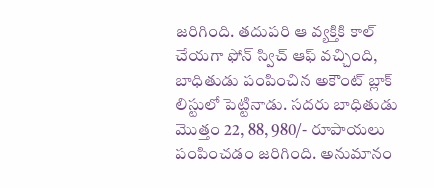జరిగింది. తదుపరి ఆ వ్యక్తికి కాల్ చేయగా ఫోన్ స్విచ్ ఆఫ్ వచ్చింది, బాధితుడు పంపించిన అకౌంట్ బ్లాక్ లిస్టులో పెట్టినాడు. సదరు బాధితుడు మొత్తం 22, 88, 980/- రూపాయలు పంపించడం జరిగింది. అనుమానం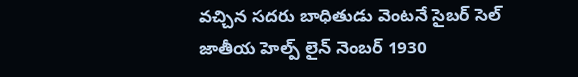వచ్చిన సదరు బాధితుడు వెంటనే సైబర్ సెల్ జాతీయ హెల్ప్ లైన్ నెంబర్ 1930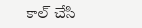కాల్ చేసి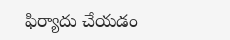ఫిర్యాదు చేయడం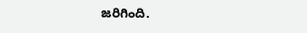జరిగింది.